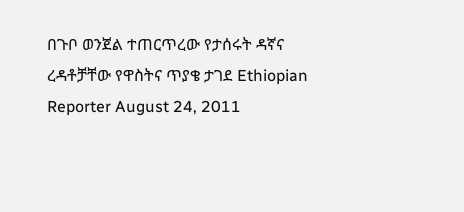በጉቦ ወንጀል ተጠርጥረው የታሰሩት ዳኛና ረዳቶቻቸው የዋስትና ጥያቄ ታገደ Ethiopian Reporter August 24, 2011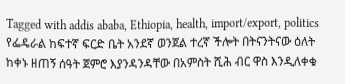Tagged with addis ababa, Ethiopia, health, import/export, politics የፌዴራል ከፍተኛ ፍርድ ቤት አንደኛ ወንጀል ተረኛ ችሎት በትናንትናው ዕለት ከቀኑ ዘጠኝ ሰዓት ጀምሮ እያንዳንዳቸው በአምስት ሺሕ ብር ዋስ እንዲለቀቁ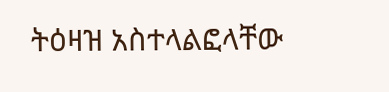ትዕዛዝ አስተላልፎላቸው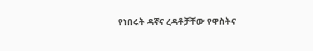የነበሩት ዳኛና ረዳቶቻቸው የዋስትና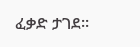ፈቃድ ታገደ፡፡